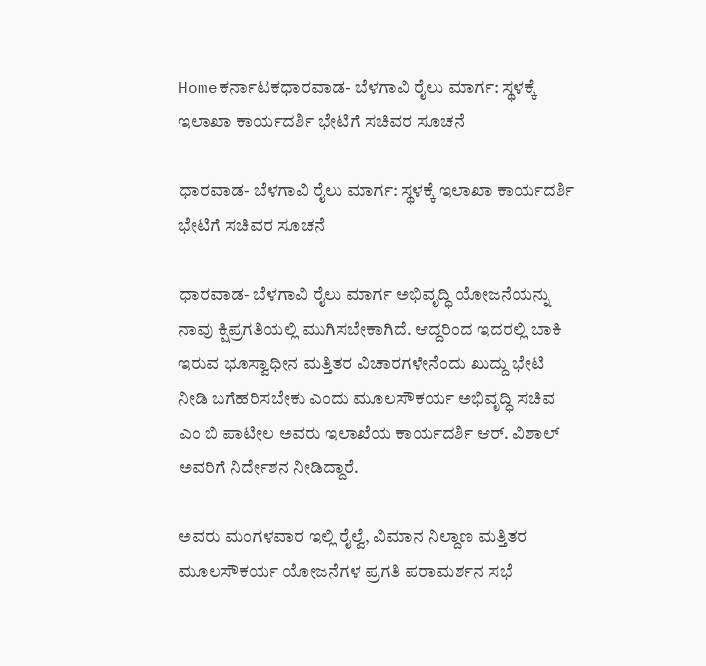Homeಕರ್ನಾಟಕಧಾರವಾಡ- ಬೆಳಗಾವಿ ರೈಲು ಮಾರ್ಗ: ಸ್ಥಳಕ್ಕೆ ಇಲಾಖಾ ಕಾರ್ಯದರ್ಶಿ ಭೇಟಿಗೆ ಸಚಿವರ ಸೂಚನೆ

ಧಾರವಾಡ- ಬೆಳಗಾವಿ ರೈಲು ಮಾರ್ಗ: ಸ್ಥಳಕ್ಕೆ ಇಲಾಖಾ ಕಾರ್ಯದರ್ಶಿ ಭೇಟಿಗೆ ಸಚಿವರ ಸೂಚನೆ

ಧಾರವಾಡ- ಬೆಳಗಾವಿ ರೈಲು ಮಾರ್ಗ ಅಭಿವೃದ್ಧಿ ಯೋಜನೆಯನ್ನು ನಾವು ಕ್ಷಿಪ್ರಗತಿಯಲ್ಲಿ ಮುಗಿಸಬೇಕಾಗಿದೆ. ಆದ್ದರಿಂದ ಇದರಲ್ಲಿ ಬಾಕಿ ಇರುವ ಭೂಸ್ವಾಧೀನ ಮತ್ತಿತರ ವಿಚಾರಗಳೇನೆಂದು ಖುದ್ದು ಭೇಟಿ ನೀಡಿ ಬಗೆಹರಿಸಬೇಕು ಎಂದು ಮೂಲಸೌಕರ್ಯ ಅಭಿವೃದ್ಧಿ ಸಚಿವ ಎಂ ಬಿ ಪಾಟೀಲ ಅವರು ಇಲಾಖೆಯ ಕಾರ್ಯದರ್ಶಿ ಆರ್. ವಿಶಾಲ್ ಅವರಿಗೆ ನಿರ್ದೇಶನ ನೀಡಿದ್ದಾರೆ.

ಅವರು ಮಂಗಳವಾರ ಇಲ್ಲಿ ರೈಲ್ವೆ, ವಿಮಾನ‌ ನಿಲ್ದಾಣ ಮತ್ತಿತರ ಮೂಲಸೌಕರ್ಯ ಯೋಜನೆಗಳ ಪ್ರಗತಿ ಪರಾಮರ್ಶನ ಸಭೆ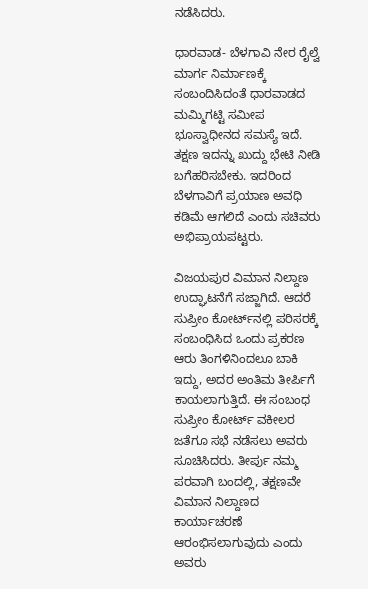ನಡೆಸಿದರು.

ಧಾರವಾಡ- ಬೆಳಗಾವಿ ನೇರ ರೈಲ್ವೆ ಮಾರ್ಗ ನಿರ್ಮಾಣಕ್ಕೆ ಸಂಬಂದಿಸಿದಂತೆ ಧಾರವಾಡದ ಮಮ್ಮಿಗಟ್ಟಿ ಸಮೀಪ ಭೂಸ್ವಾಧೀನದ ಸಮಸ್ಯೆ ಇದೆ. ತಕ್ಷಣ ಇದನ್ನು ಖುದ್ದು ಭೇಟಿ ನೀಡಿ ಬಗೆಹರಿಸಬೇಕು. ಇದರಿಂದ ಬೆಳಗಾವಿಗೆ ಪ್ರಯಾಣ ಅವಧಿ ಕಡಿಮೆ ಆಗಲಿದೆ ಎಂದು ಸಚಿವರು ಅಭಿಪ್ರಾಯಪಟ್ಟರು.

ವಿಜಯಪುರ ವಿಮಾನ ನಿಲ್ದಾಣ ಉದ್ಘಾಟನೆಗೆ ಸಜ್ಜಾಗಿದೆ. ಆದರೆ ಸುಪ್ರೀಂ ಕೋರ್ಟ್‌ನಲ್ಲಿ ಪರಿಸರಕ್ಕೆ ಸಂಬಂಧಿಸಿದ ಒಂದು ಪ್ರಕರಣ ಆರು ತಿಂಗಳಿನಿಂದಲೂ ಬಾಕಿ ಇದ್ದು, ಅದರ ಅಂತಿಮ ತೀರ್ಪಿಗೆ ಕಾಯಲಾಗುತ್ತಿದೆ. ಈ ಸಂಬಂಧ ಸುಪ್ರೀಂ ಕೋರ್ಟ್ ವಕೀಲರ ಜತೆಗೂ ಸಭೆ ನಡೆಸಲು ಅವರು ಸೂಚಿಸಿದರು. ತೀರ್ಪು ನಮ್ಮ ಪರವಾಗಿ ಬಂದಲ್ಲಿ, ತಕ್ಷಣವೇ ವಿಮಾನ‌ ನಿಲ್ದಾಣದ ಕಾರ್ಯಾಚರಣೆ ಆರಂಭಿಸಲಾಗುವುದು ಎಂದು ಅವರು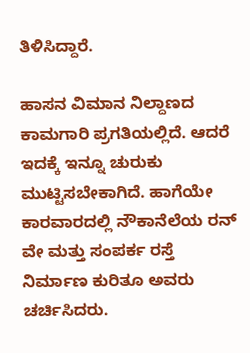ತಿಳಿಸಿದ್ದಾರೆ.

ಹಾಸನ ವಿಮಾನ ನಿಲ್ದಾಣದ ಕಾಮಗಾರಿ ಪ್ರಗತಿಯಲ್ಲಿದೆ. ಆದರೆ ಇದಕ್ಕೆ ಇನ್ನೂ ಚುರುಕು ಮುಟ್ಟಿಸಬೇಕಾಗಿದೆ. ಹಾಗೆಯೇ ಕಾರವಾರದಲ್ಲಿ ನೌಕಾನೆಲೆಯ ರನ್ ವೇ ಮತ್ತು ಸಂಪರ್ಕ ರಸ್ತೆ ನಿರ್ಮಾಣ ಕುರಿತೂ ಅವರು ಚರ್ಚಿಸಿದರು.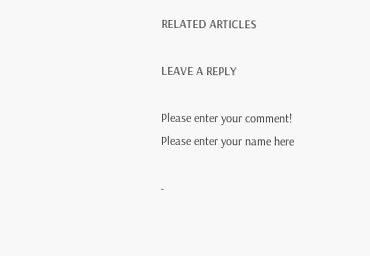RELATED ARTICLES

LEAVE A REPLY

Please enter your comment!
Please enter your name here

-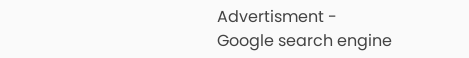Advertisment -
Google search engine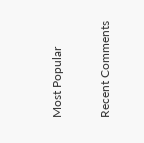Most Popular

Recent Comments